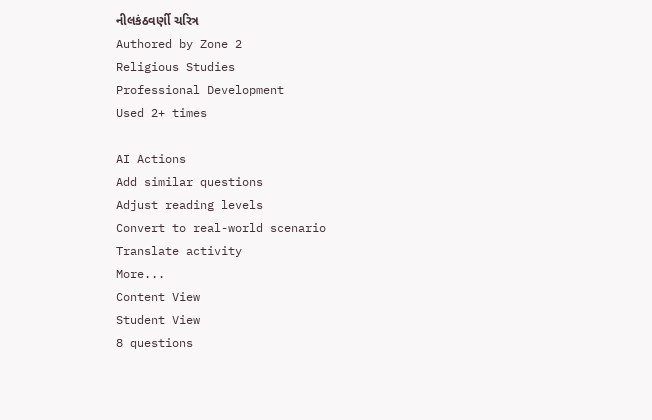નીલકંઠવર્ણી ચરિત્ર
Authored by Zone 2
Religious Studies
Professional Development
Used 2+ times

AI Actions
Add similar questions
Adjust reading levels
Convert to real-world scenario
Translate activity
More...
Content View
Student View
8 questions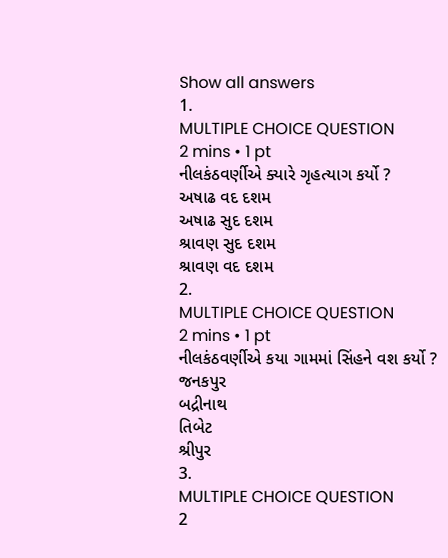Show all answers
1.
MULTIPLE CHOICE QUESTION
2 mins • 1 pt
નીલકંઠવર્ણીએ ક્યારે ગૃહત્યાગ કર્યો ?
અષાઢ વદ દશમ
અષાઢ સુદ દશમ
શ્રાવણ સુદ દશમ
શ્રાવણ વદ દશમ
2.
MULTIPLE CHOICE QUESTION
2 mins • 1 pt
નીલકંઠવર્ણીએ કયા ગામમાં સિંહને વશ કર્યો ?
જનકપુર
બદ્રીનાથ
તિબેટ
શ્રીપુર
3.
MULTIPLE CHOICE QUESTION
2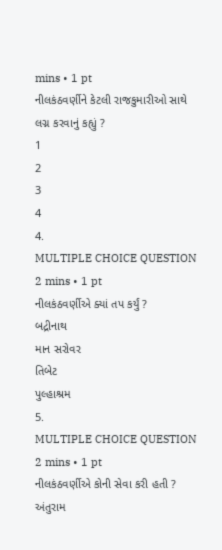mins • 1 pt
નીલકંઠવર્ણીને કેટલી રાજકુમારીઓ સાથે લગ્ન કરવાનું કહ્યું ?
1
2
3
4
4.
MULTIPLE CHOICE QUESTION
2 mins • 1 pt
નીલકંઠવર્ણીએ ક્યાં તપ કર્યું ?
બદ્રીનાથ
માન સરોવર
તિબેટ
પુલ્હાશ્રમ
5.
MULTIPLE CHOICE QUESTION
2 mins • 1 pt
નીલકંઠવર્ણીએ કોની સેવા કરી હતી ?
અંતુરામ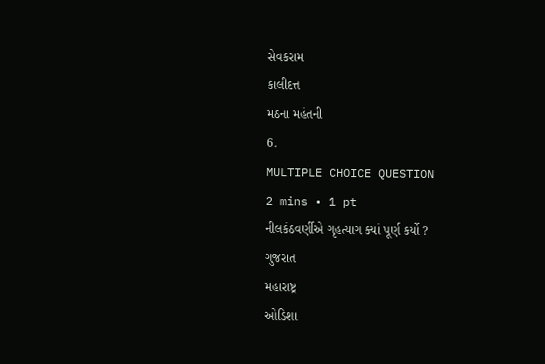સેવકરામ
કાલીદત્ત
મઠના મહંતની
6.
MULTIPLE CHOICE QUESTION
2 mins • 1 pt
નીલકંઠવર્ણીએ ગૃહત્યાગ ક્યાં પૂર્ણ કર્યો ?
ગુજરાત
મહારાષ્ટ્ર
ઓડિશા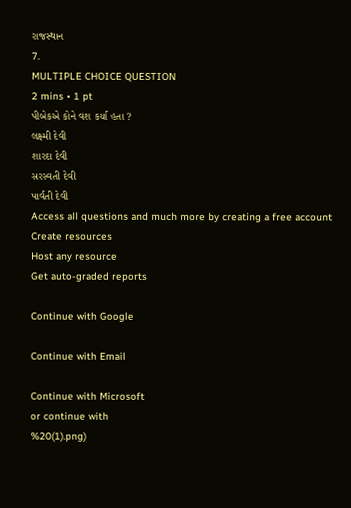રાજસ્થાન
7.
MULTIPLE CHOICE QUESTION
2 mins • 1 pt
પીબેકએ કોને વશ કર્યા હતા ?
લક્ષ્મી દેવી
શારદા દેવી
સરસ્વતી દેવી
પાર્વતી દેવી
Access all questions and much more by creating a free account
Create resources
Host any resource
Get auto-graded reports

Continue with Google

Continue with Email

Continue with Microsoft
or continue with
%20(1).png)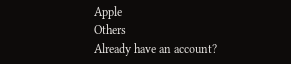Apple
Others
Already have an account?